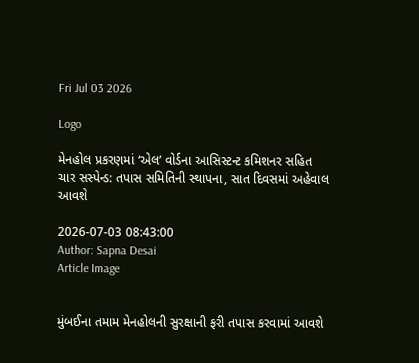Fri Jul 03 2026

Logo

મેનહોલ પ્રકરણમાં ‘એલ’ વોર્ડના આસિસ્ટન્ટ કમિશનર સહિત ચાર સસ્પેન્ડ: તપાસ સમિતિની સ્થાપના, સાત દિવસમાં અહેવાલ આવશે

2026-07-03 08:43:00
Author: Sapna Desai
Article Image


મુંબઈના તમામ મેનહોલની સુરક્ષાની ફરી તપાસ કરવામાં આવશે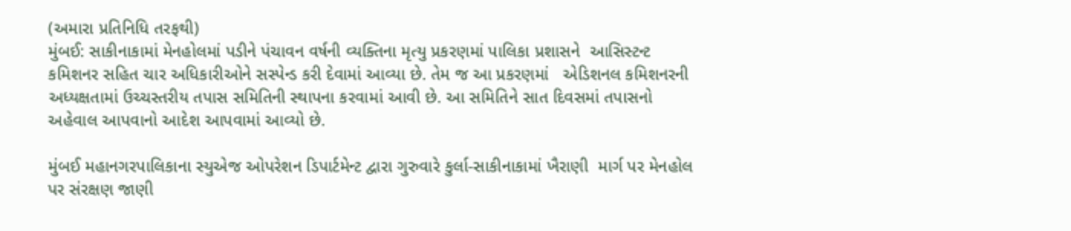(અમારા પ્રતિનિધિ તરફથી)
મુંબઈ: સાકીનાકામાં મેનહોલમાં પડીને પંચાવન વર્ષની વ્યક્તિના મૃત્યુ પ્રકરણમાં પાલિકા પ્રશાસને  આસિસ્ટન્ટ કમિશનર સહિત ચાર અધિકારીઓને સસ્પેન્ડ કરી દેવામાં આવ્યા છે. તેમ જ આ પ્રકરણમાં   એડિશનલ કમિશનરની અધ્યક્ષતામાં ઉચ્ચસ્તરીય તપાસ સમિતિની સ્થાપના કરવામાં આવી છે. આ સમિતિને સાત દિવસમાં તપાસનો અહેવાલ આપવાનો આદેશ આપવામાં આવ્યો છે.

મુંબઈ મહાનગરપાલિકાના સ્યુએજ ઓપરેશન ડિપાર્ટમેન્ટ દ્વારા ગુરુવારે કુર્લા-સાકીનાકામાં ખૈરાણી  માર્ગ પર મેનહોલ પર સંરક્ષણ જાણી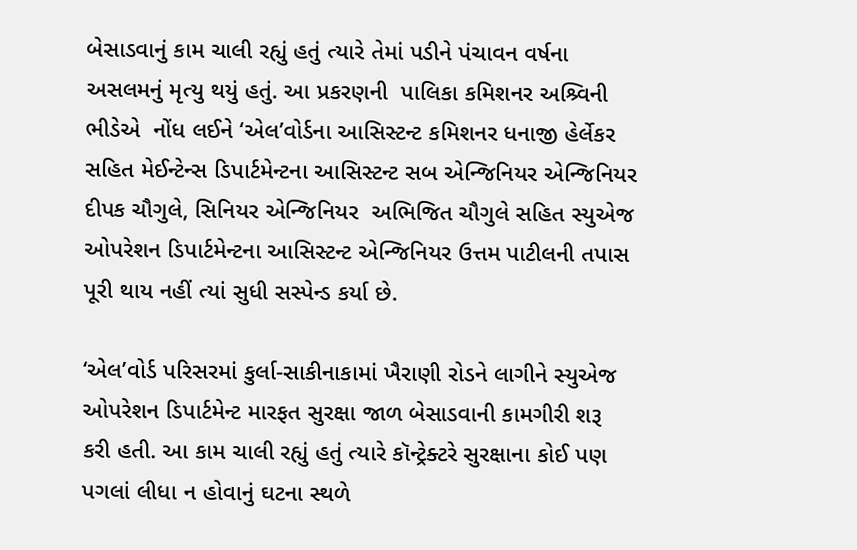બેસાડવાનું કામ ચાલી રહ્યું હતું ત્યારે તેમાં પડીને પંચાવન વર્ષના અસલમનું મૃત્યુ થયું હતું. આ પ્રકરણની  પાલિકા કમિશનર અશ્ર્વિની ભીડેએ  નોંધ લઈને ‘એલ’વોર્ડના આસિસ્ટન્ટ કમિશનર ધનાજી હેર્લેકર સહિત મેઈન્ટેન્સ ડિપાર્ટમેન્ટના આસિસ્ટન્ટ સબ એન્જિનિયર એન્જિનિયર દીપક ચૌગુલે, સિનિયર એન્જિનિયર  અભિજિત ચૌગુલે સહિત સ્યુએજ ઓપરેશન ડિપાર્ટમેન્ટના આસિસ્ટન્ટ એન્જિનિયર ઉત્તમ પાટીલની તપાસ પૂરી થાય નહીં ત્યાં સુધી સસ્પેન્ડ કર્યા છે.

‘એલ’વોર્ડ પરિસરમાં કુર્લા-સાકીનાકામાં ખૈરાણી રોડને લાગીને સ્યુએજ ઓપરેશન ડિપાર્ટમેન્ટ મારફત સુરક્ષા જાળ બેસાડવાની કામગીરી શરૂ કરી હતી. આ કામ ચાલી રહ્યું હતું ત્યારે કૉન્ટ્રેક્ટરે સુરક્ષાના કોઈ પણ પગલાં લીધા ન હોવાનું ઘટના સ્થળે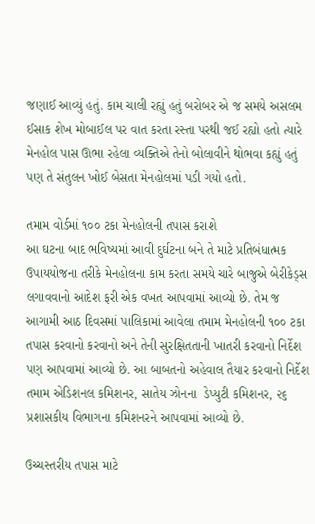જણાઈ આવ્યું હતું. કામ ચાલી રહ્યું હતું બરોબર એ જ સમયે અસલમ ઈસાક શેખ મોબાઈલ પર વાત કરતા રસ્તા પરથી જઈ રહ્યો હતો ત્યારે મેનહોલ પાસ ઊભા રહેલા વ્યક્તિએ તેનો બોલાવીને થોભવા કહ્યું હતું પણ તે સંતુલન ખોઈ બેસતા મેનહોલમાં પડી ગયો હતો.

તમામ વોર્ડમાં ૧૦૦ ટકા મેનહોલની તપાસ કરાશે
આ ઘટના બાદ ભવિષ્યમાં આવી દુર્ઘટના બને તે માટે પ્રતિબંધાત્મક ઉપાયયોજના તરીકે મેનહોલના કામ કરતા સમયે ચારે બાજુએ બેરીકેડ્સ લગાવવાનો આદેશ ફરી એક વખત આપવામાં આવ્યો છે. તેમ જ આગામી આઠ દિવસમાં પાલિકામાં આવેલા તમામ મેનહોલની ૧૦૦ ટકા તપાસ કરવાનો કરવાનો અને તેની સુરક્ષિતતાની ખાતરી કરવાનો નિર્દેશ પણ આપવામાં આવ્યો છે. આ બાબતનો અહેવાલ તૈયાર કરવાનો નિર્દેશ તમામ એડિશનલ કમિશનર, સાતેય ઝોનના  ડેપ્યુટી કમિશનર, ૨૬ પ્રશાસકીય વિભાગના કમિશનરને આપવામાં આવ્યો છે.

ઉચ્ચસ્તરીય તપાસ માટે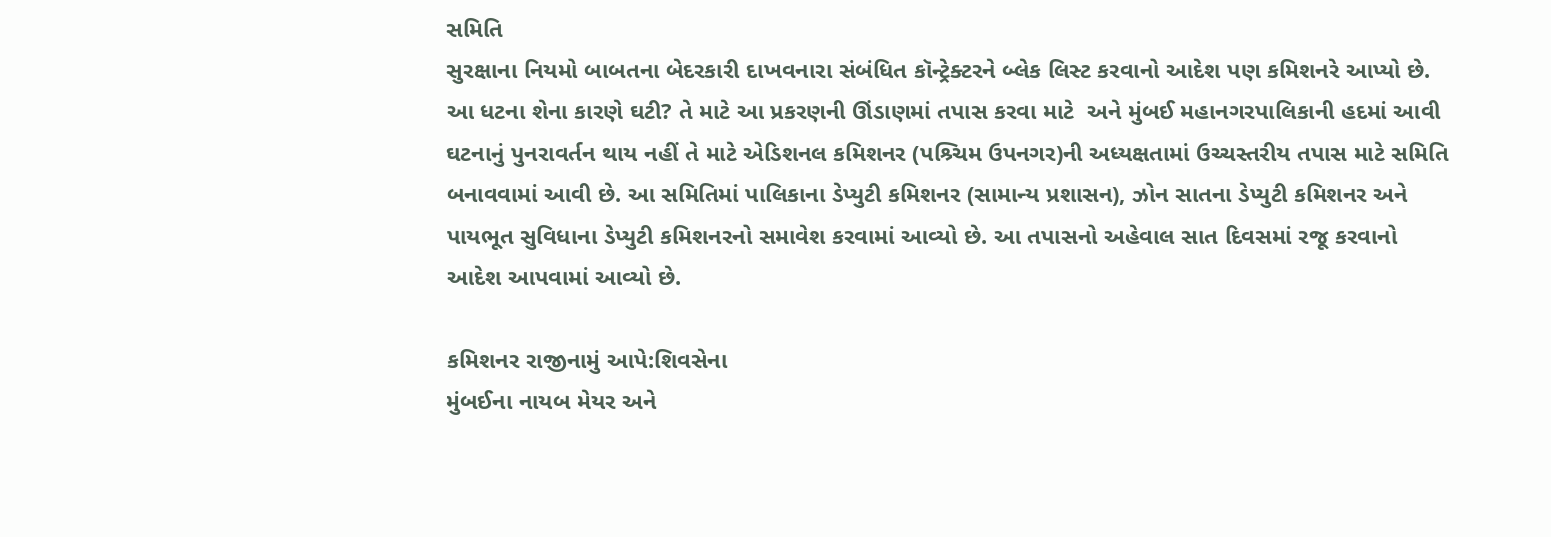સમિતિ
સુરક્ષાના નિયમો બાબતના બેદરકારી દાખવનારા સંબંધિત કૉન્ટ્રેક્ટરને બ્લેક લિસ્ટ કરવાનો આદેશ પણ કમિશનરે આપ્યો છે. આ ધટના શેના કારણે ઘટી? તે માટે આ પ્રકરણની ઊંડાણમાં તપાસ કરવા માટે  અને મુંબઈ મહાનગરપાલિકાની હદમાં આવી ઘટનાનું પુનરાવર્તન થાય નહીં તે માટે એડિશનલ કમિશનર (પશ્ર્ચિમ ઉપનગર)ની અધ્યક્ષતામાં ઉચ્ચસ્તરીય તપાસ માટે સમિતિ બનાવવામાં આવી છે. આ સમિતિમાં પાલિકાના ડેપ્યુટી કમિશનર (સામાન્ય પ્રશાસન), ઝોન સાતના ડેપ્યુટી કમિશનર અને પાયભૂત સુવિધાના ડેપ્યુટી કમિશનરનો સમાવેશ કરવામાં આવ્યો છે. આ તપાસનો અહેવાલ સાત દિવસમાં રજૂ કરવાનો આદેશ આપવામાં આવ્યો છે.

કમિશનર રાજીનામું આપે:શિવસેના
મુંબઈના નાયબ મેયર અને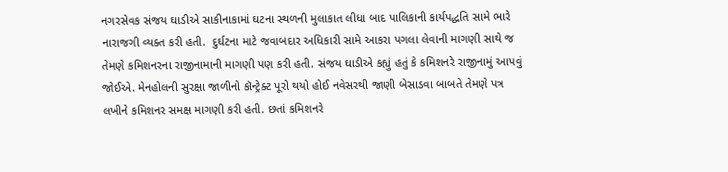નગરસેવક સંજય ઘાડીએ સાકીનાકામાં ઘટના સ્થળની મુલાકાત લીધા બાદ પાલિકાની કાર્યપદ્ધતિ સામે ભારે નારાજગી વ્યક્ત કરી હતી.  દુર્ઘટના માટે જવાબદાર અધિકારી સામે આકરા પગલા લેવાની માગણી સાથે જ તેમણે કમિશનરના રાજીનામાની માગણી પણ કરી હતી. સંજય ઘાડીએ કહ્યું હતું કે કમિશનરે રાજીનામું આપવું જોઈએ. મેનહોલની સુરક્ષા જાળીનો કૉન્ટ્રેક્ટ પૂરો થયો હોઈ નવેસરથી જાણી બેસાડવા બાબતે તેમણે પત્ર લખીને કમિશનર સમક્ષ માગણી કરી હતી. છતાં કમિશનરે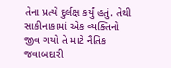તેના પ્રત્યે દુર્લક્ષ કર્યું હતું. તેથી સાકીનાકામાં એક વ્યક્તિનો જીવ ગયો તે માટે નૈતિક જવાબદારી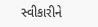સ્વીકારીને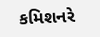કમિશનરે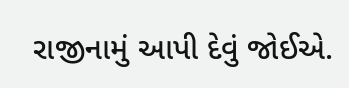રાજીનામું આપી દેવું જોઈએ.